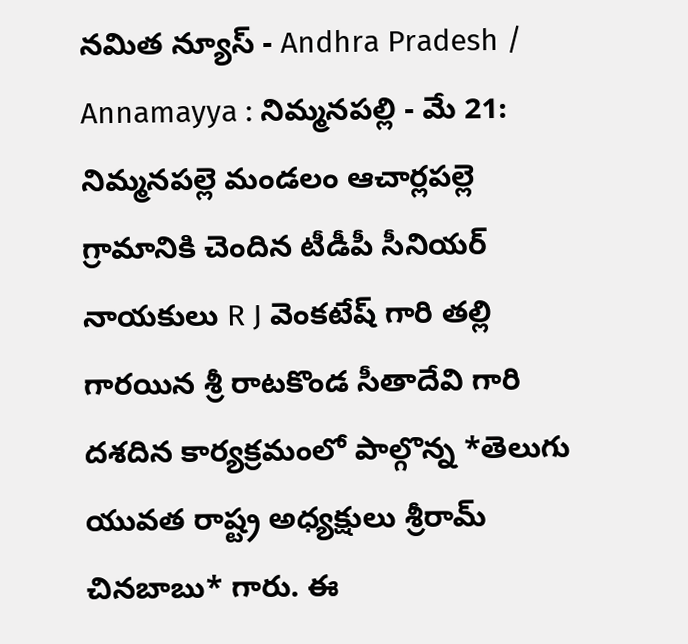నమిత న్యూస్ - Andhra Pradesh / Annamayya : నిమ్మనపల్లి - మే 21: నిమ్మనపల్లె మండలం ఆచార్లపల్లె గ్రామానికి చెందిన టీడీపీ సీనియర్ నాయకులు R J వెంకటేష్ గారి తల్లి గారయిన శ్రీ రాటకొండ సీతాదేవి గారి దశదిన కార్యక్రమంలో పాల్గొన్న *తెలుగు యువత రాష్ట్ర అధ్యక్షులు శ్రీరామ్ చినబాబు* గారు. ఈ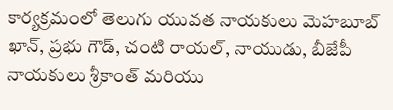కార్యక్రమంలో తెలుగు యువత నాయకులు మెహబూబ్ ఖాన్, ప్రభు గౌడ్, చంటి రాయల్, నాయుడు, బీజేపీ నాయకులు శ్రీకాంత్ మరియు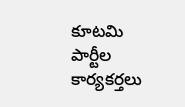కూటమి పార్టీల కార్యకర్తలు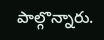పాల్గొన్నారు.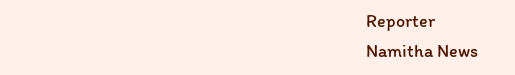Reporter
Namitha News